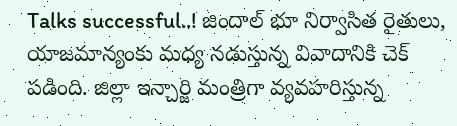Talks successful..! జిందాల్ భూ నిర్వాసిత రైతులు, యాజమాన్యంకు మధ్య నడుస్తున్న వివాదానికి చెక్ పడింది. జిల్లా ఇన్చార్జి మంత్రిగా వ్యవహరిస్తున్న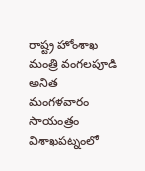రాష్ట్ర హోంశాఖ మంత్రి వంగలపూడి అనిత మంగళవారం సాయంత్రం విశాఖపట్నంలో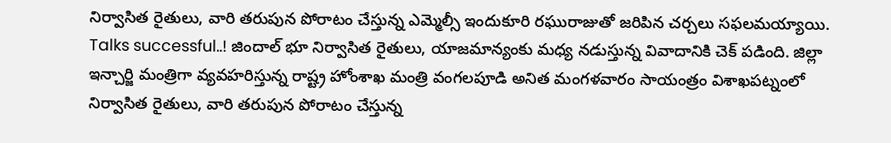నిర్వాసిత రైతులు, వారి తరుపున పోరాటం చేస్తున్న ఎమ్మెల్సీ ఇందుకూరి రఘురాజుతో జరిపిన చర్చలు సఫలమయ్యాయి.
Talks successful..! జిందాల్ భూ నిర్వాసిత రైతులు, యాజమాన్యంకు మధ్య నడుస్తున్న వివాదానికి చెక్ పడింది. జిల్లా ఇన్చార్జి మంత్రిగా వ్యవహరిస్తున్న రాష్ట్ర హోంశాఖ మంత్రి వంగలపూడి అనిత మంగళవారం సాయంత్రం విశాఖపట్నంలో నిర్వాసిత రైతులు, వారి తరుపున పోరాటం చేస్తున్న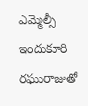ఎమ్మెల్సీ ఇందుకూరి రఘురాజుతో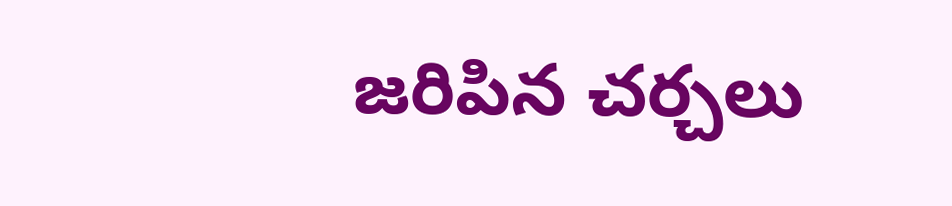జరిపిన చర్చలు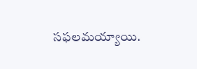సఫలమయ్యాయి.